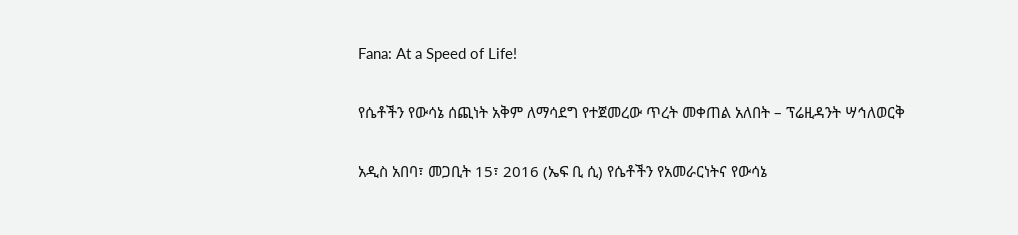Fana: At a Speed of Life!

የሴቶችን የውሳኔ ሰጪነት አቅም ለማሳደግ የተጀመረው ጥረት መቀጠል አለበት – ፕሬዚዳንት ሣኅለወርቅ

አዲስ አበባ፣ መጋቢት 15፣ 2016 (ኤፍ ቢ ሲ) የሴቶችን የአመራርነትና የውሳኔ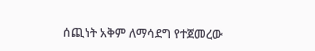ሰጪነት አቅም ለማሳደግ የተጀመረው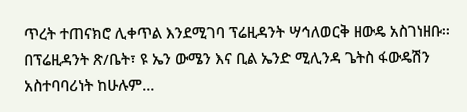ጥረት ተጠናክሮ ሊቀጥል እንደሚገባ ፕሬዚዳንት ሣኅለወርቅ ዘውዴ አስገነዘቡ፡፡ በፕሬዚዳንት ጽ/ቤት፣ ዩ ኤን ውሜን እና ቢል ኤንድ ሚሊንዳ ጌትስ ፋውዴሽን አስተባባሪነት ከሁሉም…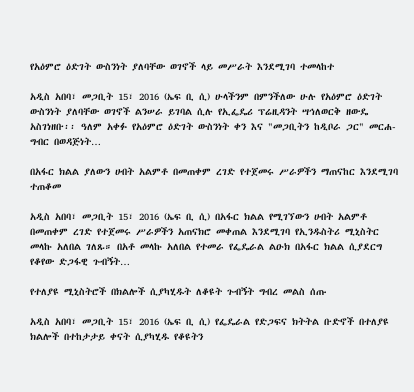የአዕምሮ ዕድገት ውስንነት ያለባቸው ወገኖች ላይ መሥራት እንደሚገባ ተመላከተ

አዲስ አበባ፣ መጋቢት 15፣ 2016 (ኤፍ ቢ ሲ) ሁላችንም በምንችለው ሁሉ የአዕምሮ ዕድገት ውስንነት ያለባቸው ወገኖች ልንሠራ ይገባል ሲሉ የኢፌዴሪ ፕሬዚዳንት ሣኅለወርቅ ዘውዴ አስገነዘቡ፡፡ ዓለም አቀፉ የአዕምሮ ዕድገት ውስንነት ቀን እና "መጋቢትን ከዲቦራ ጋር" መርሐ-ግብር በወዳጅነት…

በአፋር ክልል ያለውን ሀብት አልምቶ በመጠቀም ረገድ የተጀመሩ ሥራዎችን ማጠናከር እንደሚገባ ተጠቆመ

አዲስ አበባ፣ መጋቢት 15፣ 2016 (ኤፍ ቢ ሲ) በአፋር ክልል የሚገኘውን ሀብት አልምቶ በመጠቀም ረገድ የተጀመሩ ሥራዎችን አጠናክሮ መቀጠል እንደሚገባ የኢንዱስትሪ ሚኒስትር መላኩ አለበል ገለጹ። በአቶ መላኩ አለበል የተመራ የፌዴራል ልዑክ በአፋር ክልል ሲያደርግ የቆየው ድጋፋዊ ጉብኝት…

የተለያዩ ሚኒስትሮች በክልሎች ሲያካሂዱት ለቆዩት ጉብኝት ግብረ መልስ ሰጡ

አዲስ አበባ፣ መጋቢት 15፣ 2016 (ኤፍ ቢ ሲ) የፌዴራል የድጋፍና ክትትል ቡድኖች በተለያዩ ክልሎች በተከታታይ ቀናት ሲያካሂዱ የቆዩትን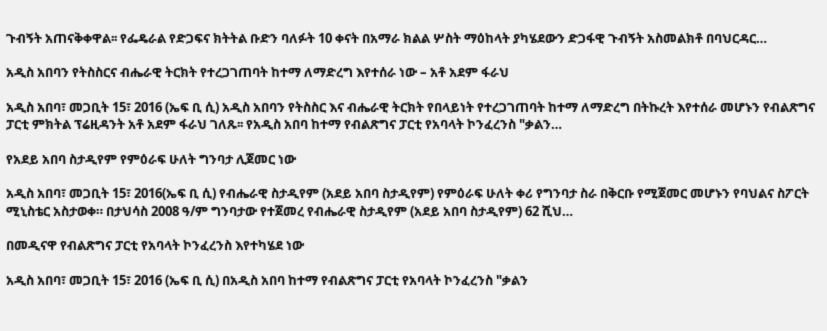ጉብኝት አጠናቅቀዋል፡፡ የፌዴራል የድጋፍና ክትትል ቡድን ባለፉት 10 ቀናት በአማራ ክልል ሦስት ማዕከላት ያካሄደውን ድጋፋዊ ጉብኝት አስመልክቶ በባህርዳር…

አዲስ አበባን የትስስርና ብሔራዊ ትርክት የተረጋገጠባት ከተማ ለማድረግ እየተሰራ ነው – አቶ አደም ፋራህ

አዲስ አበባ፣ መጋቢት 15፣ 2016 (ኤፍ ቢ ሲ) አዲስ አበባን የትስስር እና ብሔራዊ ትርክት የበላይነት የተረጋገጠባት ከተማ ለማድረግ በትኩረት እየተሰራ መሆኑን የብልጽግና ፓርቲ ምክትል ፕሬዚዳንት አቶ አደም ፋራህ ገለጹ፡፡ የአዲስ አበባ ከተማ የብልጽግና ፓርቲ የአባላት ኮንፈረንስ "ቃልን…

የአደይ አበባ ስታዲየም የምዕራፍ ሁለት ግንባታ ሊጀመር ነው

አዲስ አበባ፣ መጋቢት 15፣ 2016(ኤፍ ቢ ሲ) የብሔራዊ ስታዲየም (አደይ አበባ ስታዲየም) የምዕራፍ ሁለት ቀሪ የግንባታ ስራ በቅርቡ የሚጀመር መሆኑን የባህልና ስፖርት ሚኒስቴር አስታወቀ። በታህሳስ 2008 ዓ/ም ግንባታው የተጀመረ የብሔራዊ ስታዲየም (አደይ አበባ ስታዲየም) 62 ሺህ…

በመዲናዋ የብልጽግና ፓርቲ የአባላት ኮንፈረንስ እየተካሄደ ነው

አዲስ አበባ፣ መጋቢት 15፣ 2016 (ኤፍ ቢ ሲ) በአዲስ አበባ ከተማ የብልጽግና ፓርቲ የአባላት ኮንፈረንስ "ቃልን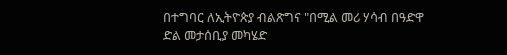በተግባር ለኢትዮጵያ ብልጽግና "በሚል መሪ ሃሳብ በዓድዋ ድል መታሰቢያ መካሄድ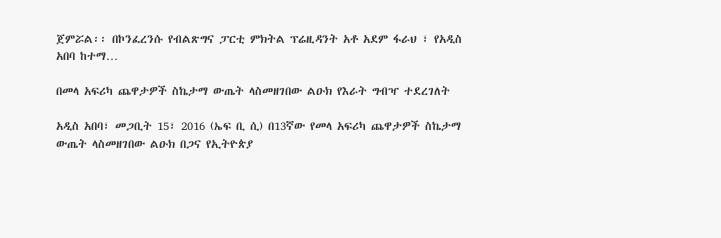ጀምሯል፡፡ በኮንፈረንሱ የብልጽግና ፓርቲ ምክትል ፕሬዚዳንት አቶ አደም ፋራህ ፣ የአዲስ አበባ ከተማ…

በመላ አፍሪካ ጨዋታዎች ስኬታማ ውጤት ላስመዘገበው ልዑክ የእራት ግብዣ ተደረገለት

አዲስ አበባ፣ መጋቢት 15፣ 2016 (ኤፍ ቢ ሲ) በ13ኛው የመላ አፍሪካ ጨዋታዎች ስኬታማ ውጤት ላስመዘገበው ልዑክ በጋና የኢትዮጵያ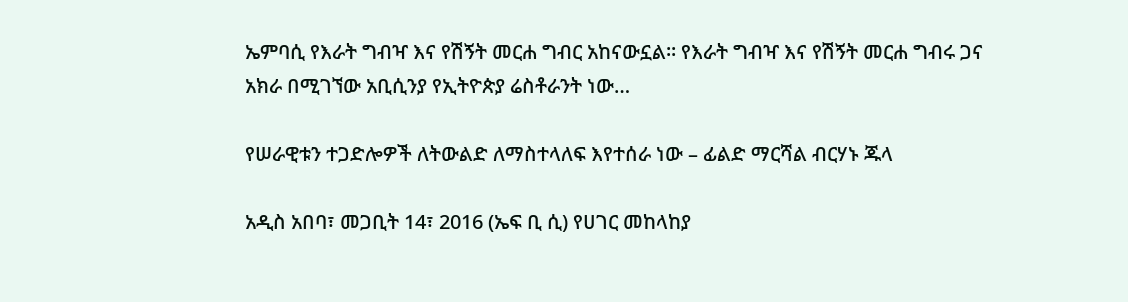ኤምባሲ የእራት ግብዣ እና የሽኝት መርሐ ግብር አከናውኗል፡፡ የእራት ግብዣ እና የሽኝት መርሐ ግብሩ ጋና አክራ በሚገኘው አቢሲንያ የኢትዮጵያ ሬስቶራንት ነው…

የሠራዊቱን ተጋድሎዎች ለትውልድ ለማስተላለፍ እየተሰራ ነው – ፊልድ ማርሻል ብርሃኑ ጁላ

አዲስ አበባ፣ መጋቢት 14፣ 2016 (ኤፍ ቢ ሲ) የሀገር መከላከያ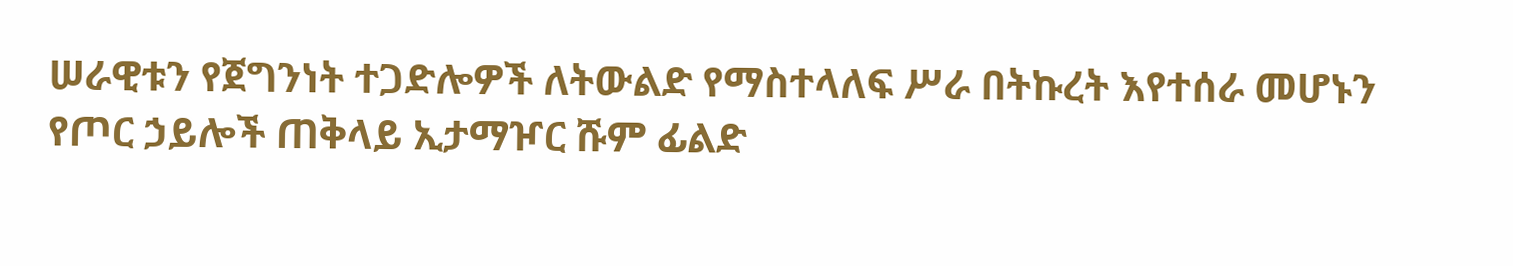ሠራዊቱን የጀግንነት ተጋድሎዎች ለትውልድ የማስተላለፍ ሥራ በትኩረት እየተሰራ መሆኑን የጦር ኃይሎች ጠቅላይ ኢታማዦር ሹም ፊልድ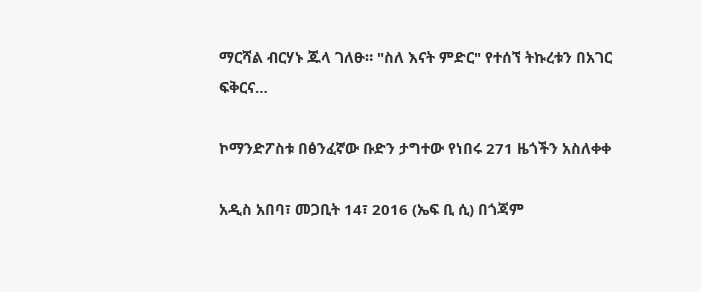ማርሻል ብርሃኑ ጁላ ገለፁ። "ስለ እናት ምድር" የተሰኘ ትኩረቱን በአገር ፍቅርና…

ኮማንድፖስቱ በፅንፈኛው ቡድን ታግተው የነበሩ 271 ዜጎችን አስለቀቀ

አዲስ አበባ፣ መጋቢት 14፣ 2016 (ኤፍ ቢ ሲ) በጎጃም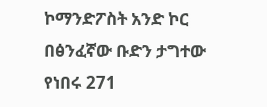ኮማንድፖስት አንድ ኮር በፅንፈኛው ቡድን ታግተው የነበሩ 271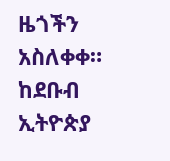ዜጎችን አስለቀቀ። ከደቡብ ኢትዮጵያ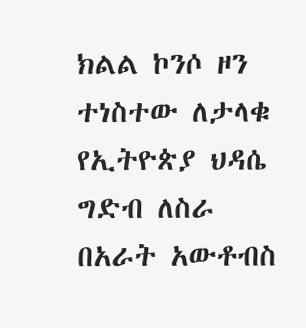ክልል ኮንሶ ዞን ተነስተው ለታላቁ የኢትዮጵያ ህዳሴ ግድብ ለስራ በአራት አውቶብስ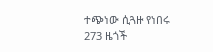ተጭነው ሲጓዙ የነበሩ 273 ዜጎች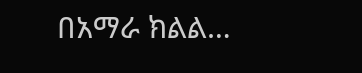በአማራ ክልል…